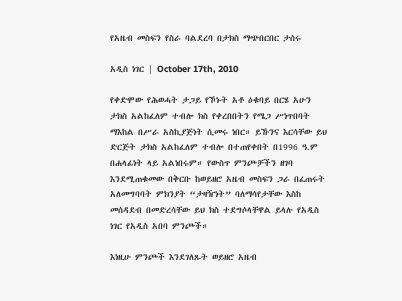የአዜብ መስፍን የስራ ባልደረባ በታክስ ማጭበርበር ታሰሩ

አዲስ ነገር | October 17th, 2010

የቀድሞው የሕወሓት ታጋይ የኾኑት አቶ ዕቁባይ በርሄ አሁን ታክስ አልከፈለም ተብሎ ክስ የቀረበበትን የሜጋ ሥነጥበባት ማእከል በሥራ አስኪያጅነት ሲመሩ ነበር። ይኹንና እርሳቸው ይህ ድርጅት ታክስ አልከፈለም ተብሎ በተጠየቀበት በ1996 ዓ.ም በሐላፊነት ላይ አልነበሩም። የውስጥ ምንጮቻችን ዘገባ እንደሚጠቁመው በቅርቡ ከወይዘሮ አዜብ መስፍን ጋራ በፈጠሩት አለመግባባት ምክንያት “ታዛዥነት” ባለማሳየታቸው እስከ መሰዳደብ በመድረሳቸው ይህ ክስ ተደግሶላቸዋል ይላሉ የአዲስ ነገር የአዲስ አበባ ምንጮች።

እነዚሁ ምንጮች እንደገለጹት ወይዘሮ አዜብ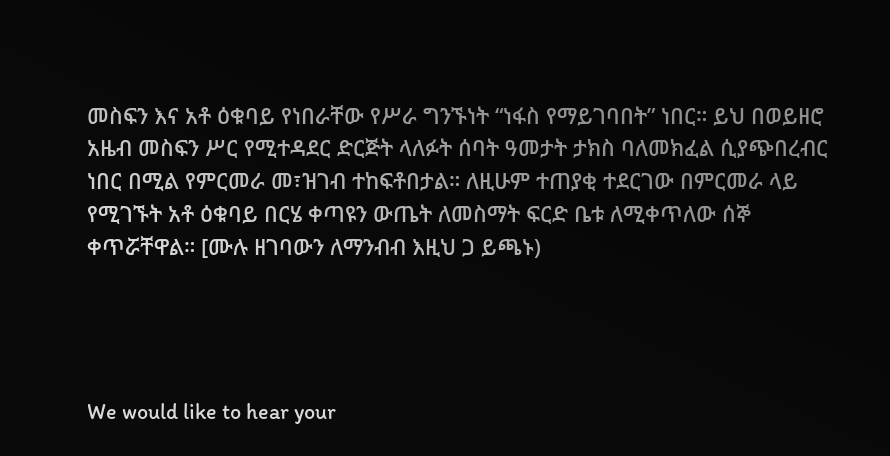መስፍን እና አቶ ዕቁባይ የነበራቸው የሥራ ግንኙነት “ነፋስ የማይገባበት” ነበር። ይህ በወይዘሮ አዜብ መስፍን ሥር የሚተዳደር ድርጅት ላለፉት ሰባት ዓመታት ታክስ ባለመክፈል ሲያጭበረብር ነበር በሚል የምርመራ መ፣ዝገብ ተከፍቶበታል። ለዚሁም ተጠያቂ ተደርገው በምርመራ ላይ የሚገኙት አቶ ዕቁባይ በርሄ ቀጣዩን ውጤት ለመስማት ፍርድ ቤቱ ለሚቀጥለው ሰኞ ቀጥሯቸዋል። [ሙሉ ዘገባውን ለማንብብ እዚህ ጋ ይጫኑ)




We would like to hear your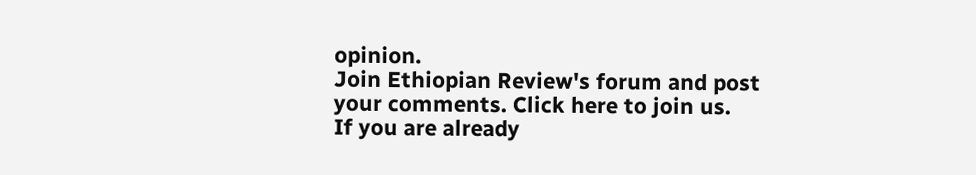opinion.
Join Ethiopian Review's forum and post
your comments. Click here to join us.
If you are already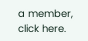a member, click here.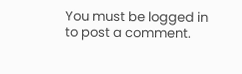You must be logged in to post a comment.